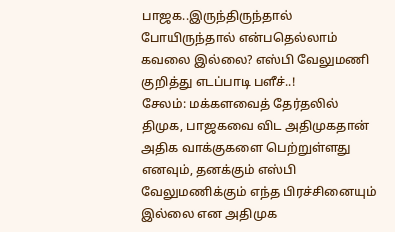பாஜக..இருந்திருந்தால் போயிருந்தால் என்பதெல்லாம் கவலை இல்லை? எஸ்பி வேலுமணி குறித்து எடப்பாடி பளீச்..!
சேலம்: மக்களவைத் தேர்தலில் திமுக, பாஜகவை விட அதிமுகதான் அதிக வாக்குகளை பெற்றுள்ளது எனவும், தனக்கும் எஸ்பி வேலுமணிக்கும் எந்த பிரச்சினையும் இல்லை என அதிமுக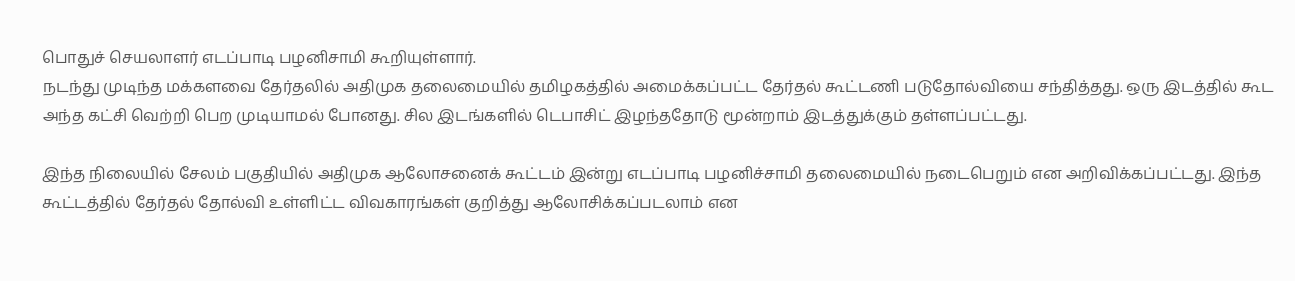பொதுச் செயலாளர் எடப்பாடி பழனிசாமி கூறியுள்ளார்.
நடந்து முடிந்த மக்களவை தேர்தலில் அதிமுக தலைமையில் தமிழகத்தில் அமைக்கப்பட்ட தேர்தல் கூட்டணி படுதோல்வியை சந்தித்தது. ஒரு இடத்தில் கூட அந்த கட்சி வெற்றி பெற முடியாமல் போனது. சில இடங்களில் டெபாசிட் இழந்ததோடு மூன்றாம் இடத்துக்கும் தள்ளப்பட்டது.

இந்த நிலையில் சேலம் பகுதியில் அதிமுக ஆலோசனைக் கூட்டம் இன்று எடப்பாடி பழனிச்சாமி தலைமையில் நடைபெறும் என அறிவிக்கப்பட்டது. இந்த கூட்டத்தில் தேர்தல் தோல்வி உள்ளிட்ட விவகாரங்கள் குறித்து ஆலோசிக்கப்படலாம் என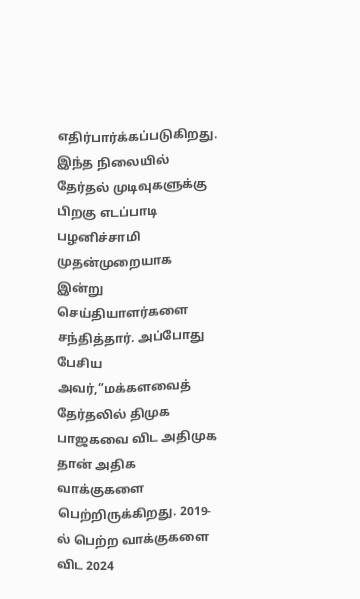எதிர்பார்க்கப்படுகிறது.
இந்த நிலையில் தேர்தல் முடிவுகளுக்கு பிறகு எடப்பாடி பழனிச்சாமி முதன்முறையாக இன்று செய்தியாளர்களை சந்தித்தார். அப்போது பேசிய அவர்,”மக்களவைத் தேர்தலில் திமுக பாஜகவை விட அதிமுக தான் அதிக வாக்குகளை பெற்றிருக்கிறது. 2019-ல் பெற்ற வாக்குகளை விட 2024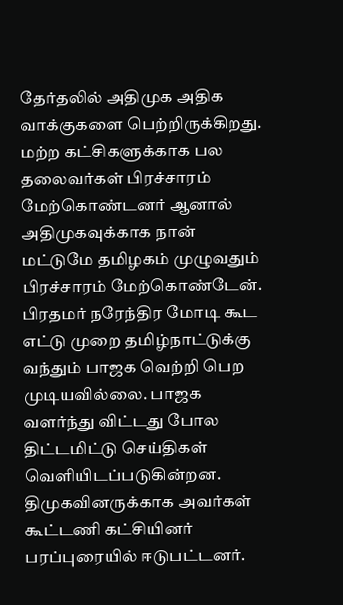தேர்தலில் அதிமுக அதிக வாக்குகளை பெற்றிருக்கிறது. மற்ற கட்சிகளுக்காக பல தலைவர்கள் பிரச்சாரம் மேற்கொண்டனர் ஆனால் அதிமுகவுக்காக நான் மட்டுமே தமிழகம் முழுவதும் பிரச்சாரம் மேற்கொண்டேன்.
பிரதமர் நரேந்திர மோடி கூட எட்டு முறை தமிழ்நாட்டுக்கு வந்தும் பாஜக வெற்றி பெற முடியவில்லை. பாஜக வளர்ந்து விட்டது போல திட்டமிட்டு செய்திகள் வெளியிடப்படுகின்றன. திமுகவினருக்காக அவர்கள் கூட்டணி கட்சியினர் பரப்புரையில் ஈடுபட்டனர்.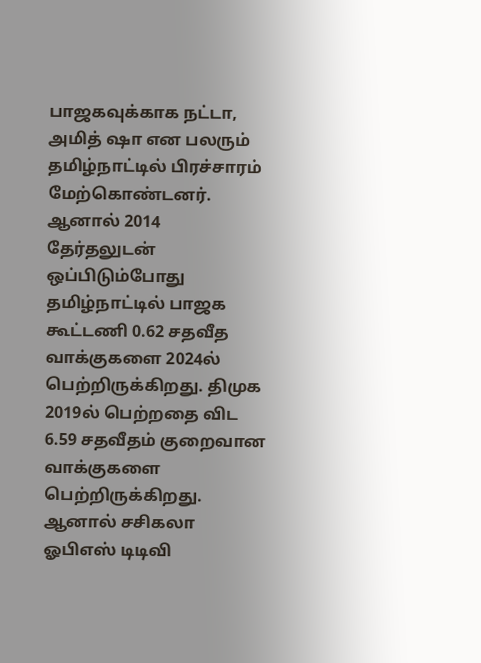பாஜகவுக்காக நட்டா, அமித் ஷா என பலரும் தமிழ்நாட்டில் பிரச்சாரம் மேற்கொண்டனர்.
ஆனால் 2014 தேர்தலுடன் ஒப்பிடும்போது தமிழ்நாட்டில் பாஜக கூட்டணி 0.62 சதவீத வாக்குகளை 2024ல் பெற்றிருக்கிறது. திமுக 2019ல் பெற்றதை விட 6.59 சதவீதம் குறைவான வாக்குகளை பெற்றிருக்கிறது. ஆனால் சசிகலா ஓபிஎஸ் டிடிவி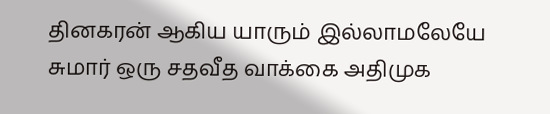தினகரன் ஆகிய யாரும் இல்லாமலேயே சுமார் ஒரு சதவீத வாக்கை அதிமுக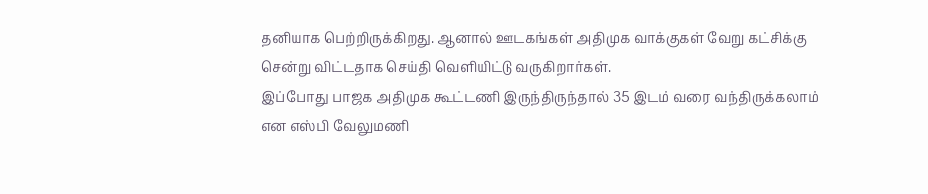தனியாக பெற்றிருக்கிறது. ஆனால் ஊடகங்கள் அதிமுக வாக்குகள் வேறு கட்சிக்கு சென்று விட்டதாக செய்தி வெளியிட்டு வருகிறார்கள்.
இப்போது பாஜக அதிமுக கூட்டணி இருந்திருந்தால் 35 இடம் வரை வந்திருக்கலாம் என எஸ்பி வேலுமணி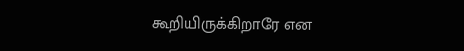கூறியிருக்கிறாரே என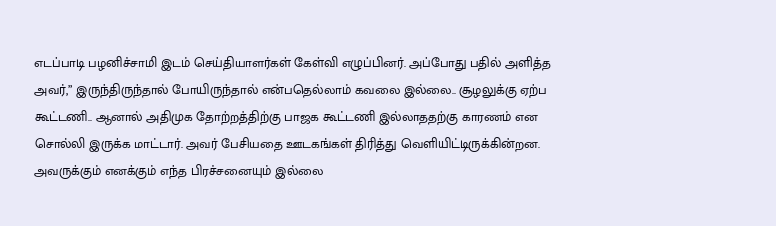எடப்பாடி பழனிச்சாமி இடம் செய்தியாளர்கள் கேள்வி எழுப்பினர். அப்போது பதில் அளித்த அவர்,” இருந்திருந்தால் போயிருந்தால் என்பதெல்லாம் கவலை இல்லை.. சூழலுக்கு ஏற்ப கூட்டணி.. ஆனால் அதிமுக தோற்றத்திற்கு பாஜக கூட்டணி இல்லாததற்கு காரணம் என சொல்லி இருக்க மாட்டார். அவர் பேசியதை ஊடகங்கள் திரித்து வெளியிட்டிருக்கின்றன. அவருக்கும் எனக்கும் எந்த பிரச்சனையும் இல்லை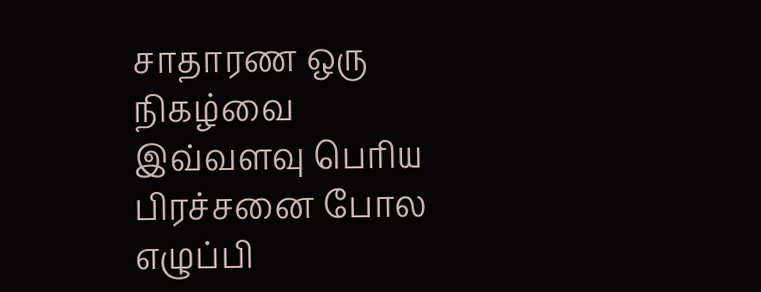சாதாரண ஒரு நிகழ்வை இவ்வளவு பெரிய பிரச்சனை போல எழுப்பி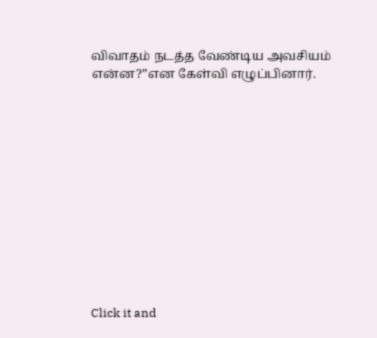விவாதம் நடத்த வேண்டிய அவசியம் என்ன?”என கேள்வி எழுப்பினார்.












Click it and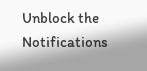Unblock the Notifications